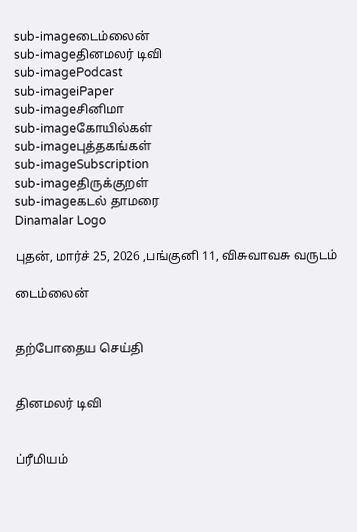sub-imageடைம்லைன்
sub-imageதினமலர் டிவி
sub-imagePodcast
sub-imageiPaper
sub-imageசினிமா
sub-imageகோயில்கள்
sub-imageபுத்தகங்கள்
sub-imageSubscription
sub-imageதிருக்குறள்
sub-imageகடல் தாமரை
Dinamalar Logo

புதன், மார்ச் 25, 2026 ,பங்குனி 11, விசுவாவசு வருடம்

டைம்லைன்


தற்போதைய செய்தி


தினமலர் டிவி


ப்ரீமியம்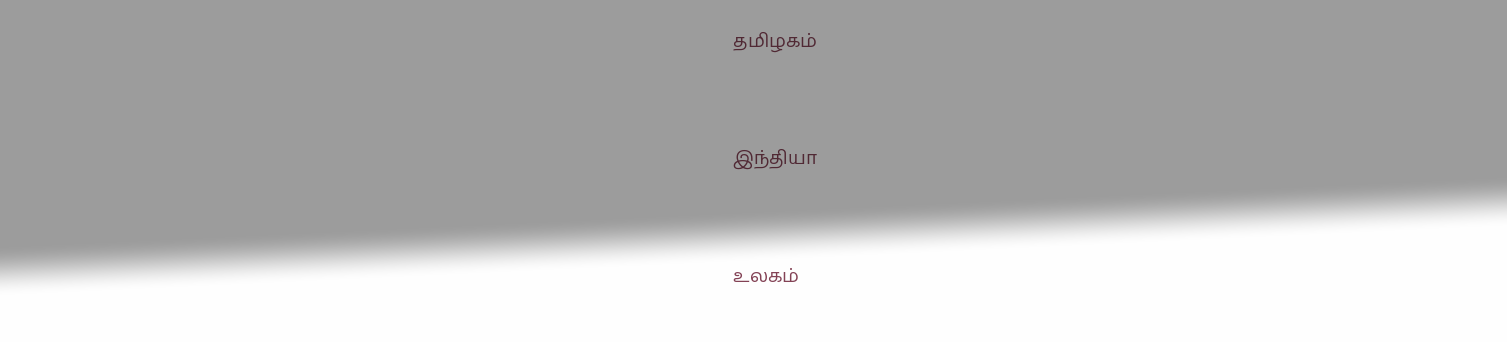தமிழகம்


இந்தியா


உலகம்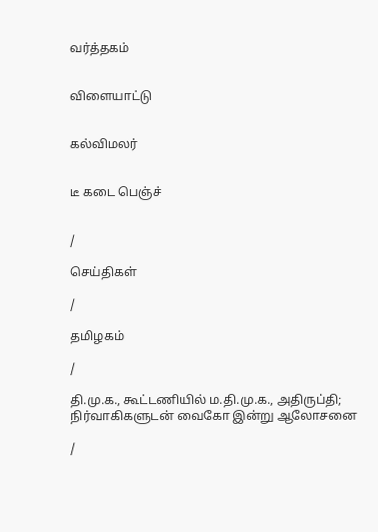வர்த்தகம்


விளையாட்டு


கல்விமலர்


டீ கடை பெஞ்ச்


/

செய்திகள்

/

தமிழகம்

/

தி.மு.க., கூட்டணியில் ம.தி.மு.க., அதிருப்தி; நிர்வாகிகளுடன் வைகோ இன்று ஆலோசனை

/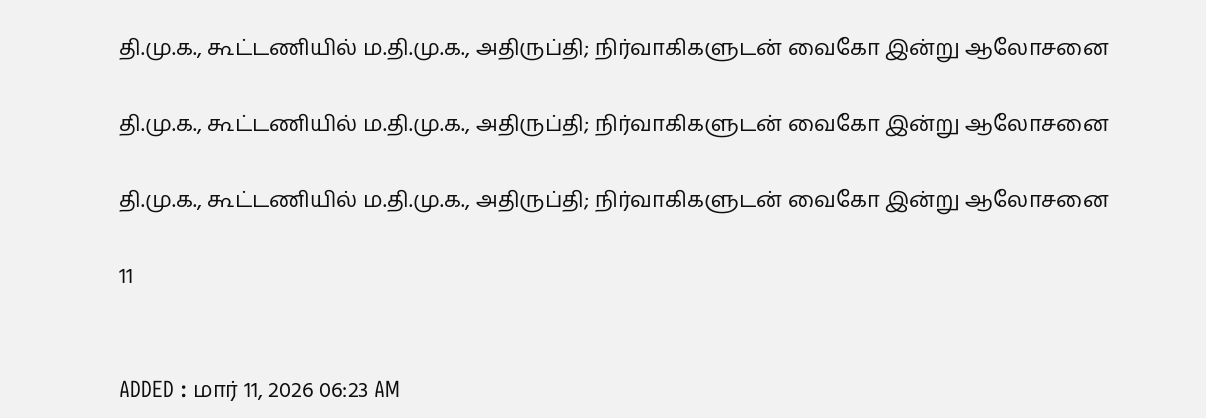தி.மு.க., கூட்டணியில் ம.தி.மு.க., அதிருப்தி; நிர்வாகிகளுடன் வைகோ இன்று ஆலோசனை

தி.மு.க., கூட்டணியில் ம.தி.மு.க., அதிருப்தி; நிர்வாகிகளுடன் வைகோ இன்று ஆலோசனை

தி.மு.க., கூட்டணியில் ம.தி.மு.க., அதிருப்தி; நிர்வாகிகளுடன் வைகோ இன்று ஆலோசனை

11


ADDED : மார் 11, 2026 06:23 AM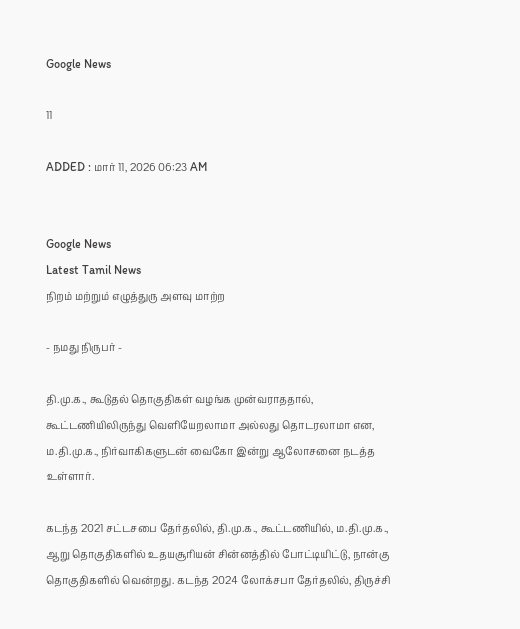Google News

11

ADDED : மார் 11, 2026 06:23 AM


Google News
Latest Tamil News
நிறம் மற்றும் எழுத்துரு அளவு மாற்ற

- நமது நிருபர் -

தி.மு.க., கூடுதல் தொகுதிகள் வழங்க முன்வராததால், கூட்டணியிலிருந்து வெளியேறலாமா அல்லது தொடரலாமா என, ம.தி.மு.க., நிர்வாகிகளுடன் வைகோ இன்று ஆலோசனை நடத்த உள்ளார்.

கடந்த 2021 சட்டசபை தேர்தலில், தி.மு.க., கூட்டணியில், ம.தி.மு.க., ஆறு தொகுதிகளில் உதயசூரியன் சின்னத்தில் போட்டியிட்டு, நான்கு தொகுதிகளில் வென்றது. கடந்த 2024 லோக்சபா தேர்தலில், திருச்சி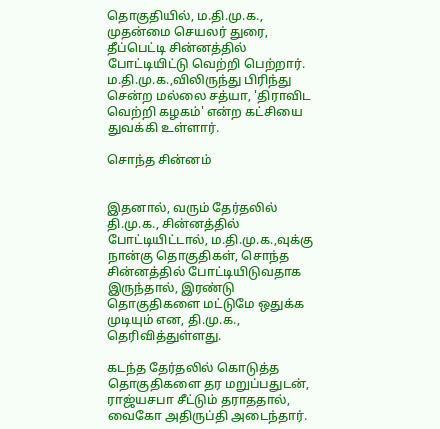தொகுதியில், ம.தி.மு.க., முதன்மை செயலர் துரை, தீப்பெட்டி சின்னத்தில் போட்டியிட்டு வெற்றி பெற்றார். ம.தி.மு.க.,விலிருந்து பிரிந்து சென்ற மல்லை சத்யா, 'திராவிட வெற்றி கழகம்' என்ற கட்சியை துவக்கி உள்ளார்.

சொந்த சின்னம்


இதனால், வரும் தேர்தலில் தி.மு.க., சின்னத்தில் போட்டியிட்டால், ம.தி.மு.க.,வுக்கு நான்கு தொகுதிகள், சொந்த சின்னத்தில் போட்டியிடுவதாக இருந்தால், இரண்டு தொகுதிகளை மட்டுமே ஒதுக்க முடியும் என, தி.மு.க., தெரிவித்துள்ளது.

கடந்த தேர்தலில் கொடுத்த தொகுதிகளை தர மறுப்பதுடன், ராஜ்யசபா சீட்டும் தராததால், வைகோ அதிருப்தி அடைந்தார்.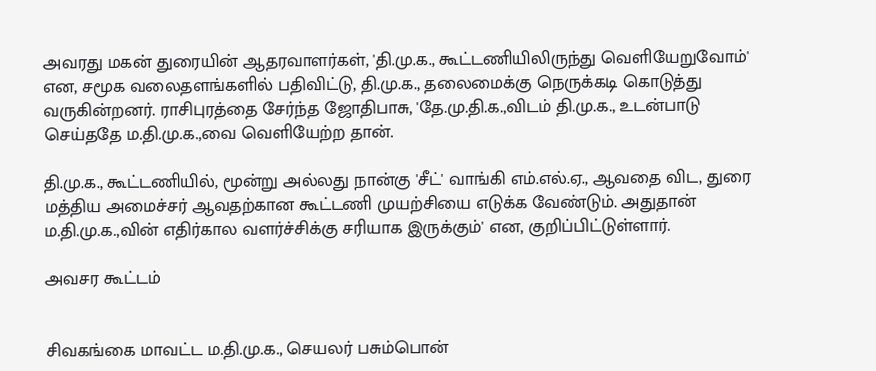அவரது மகன் துரையின் ஆதரவாளர்கள், 'தி.மு.க., கூட்டணியிலிருந்து வெளியேறுவோம்' என, சமூக வலைதளங்களில் பதிவிட்டு, தி.மு.க., தலைமைக்கு நெருக்கடி கொடுத்து வருகின்றனர். ராசிபுரத்தை சேர்ந்த ஜோதிபாசு, 'தே.மு.தி.க.,விடம் தி.மு.க., உடன்பாடு செய்ததே ம.தி.மு.க.,வை வெளியேற்ற தான்.

தி.மு.க., கூட்டணியில், மூன்று அல்லது நான்கு 'சீட்' வாங்கி எம்.எல்.ஏ., ஆவதை விட, துரை மத்திய அமைச்சர் ஆவதற்கான கூட்டணி முயற்சியை எடுக்க வேண்டும். அதுதான் ம.தி.மு.க.,வின் எதிர்கால வளர்ச்சிக்கு சரியாக இருக்கும்' என, குறிப்பிட்டுள்ளார்.

அவசர கூட்டம்


சிவகங்கை மாவட்ட ம.தி.மு.க., செயலர் பசும்பொன்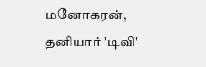மனோகரன், தனியார் 'டிவி'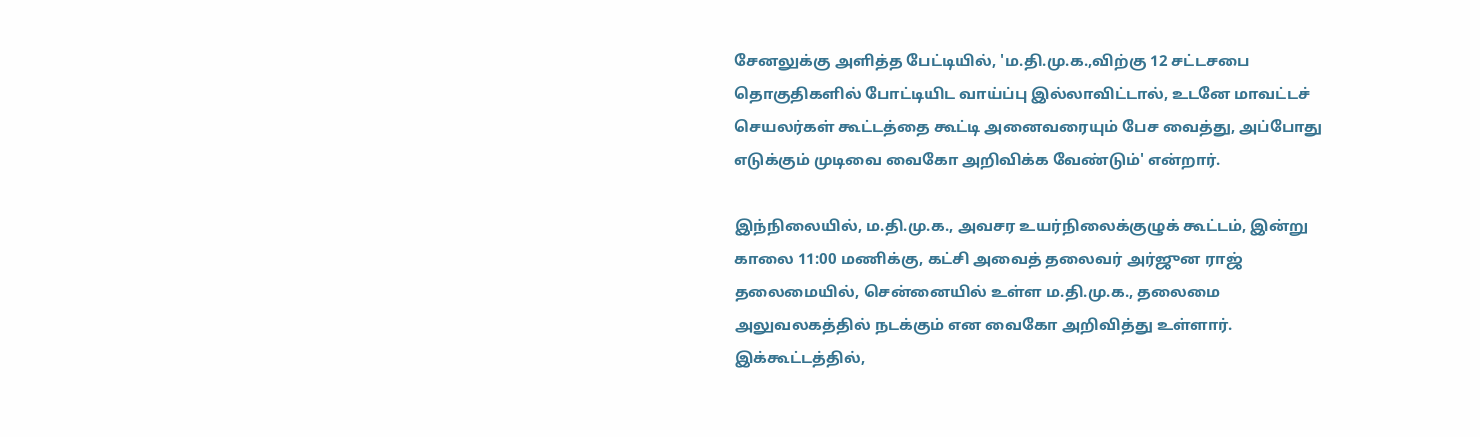சேனலுக்கு அளித்த பேட்டியில், 'ம.தி.மு.க.,விற்கு 12 சட்டசபை தொகுதிகளில் போட்டியிட வாய்ப்பு இல்லாவிட்டால், உடனே மாவட்டச் செயலர்கள் கூட்டத்தை கூட்டி அனைவரையும் பேச வைத்து, அப்போது எடுக்கும் முடிவை வைகோ அறிவிக்க வேண்டும்' என்றார்.

இந்நிலையில், ம.தி.மு.க., அவசர உயர்நிலைக்குழுக் கூட்டம், இன்று காலை 11:00 மணிக்கு, கட்சி அவைத் தலைவர் அர்ஜுன ராஜ் தலைமையில், சென்னையில் உள்ள ம.தி.மு.க., தலைமை அலுவலகத்தில் நடக்கும் என வைகோ அறிவித்து உள்ளார். இக்கூட்டத்தில்,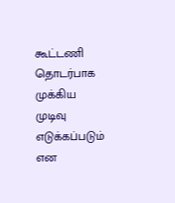கூட்டணி தொடர்பாக முக்கிய முடிவு எடுக்கப்படும் என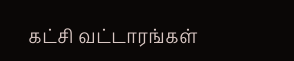கட்சி வட்டாரங்கள்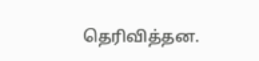தெரிவித்தன.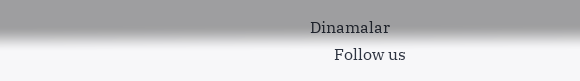Dinamalar
      Follow us